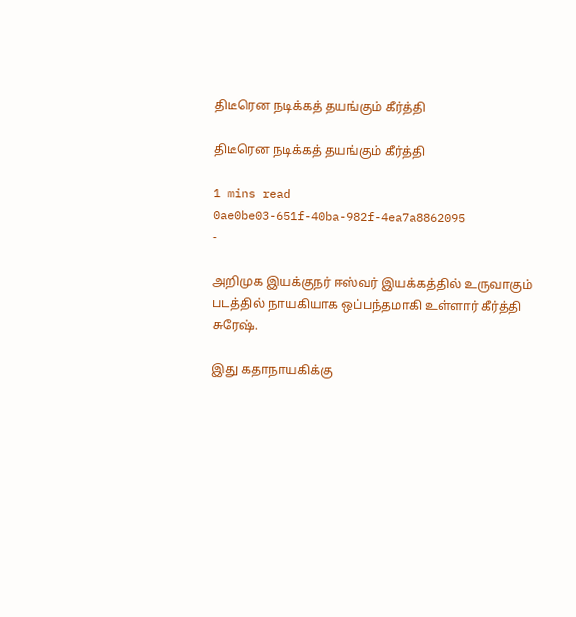திடீரென நடிக்கத் தயங்கும் கீர்த்தி

திடீரென நடிக்கத் தயங்கும் கீர்த்தி

1 mins read
0ae0be03-651f-40ba-982f-4ea7a8862095
-

அறிமுக இயக்குநர் ஈஸ்வர் இயக்கத்தில் உருவாகும் படத்தில் நாயகியாக ஒப்பந்தமாகி உள்ளார் கீர்த்தி சுரேஷ்.

இது கதாநாயகிக்கு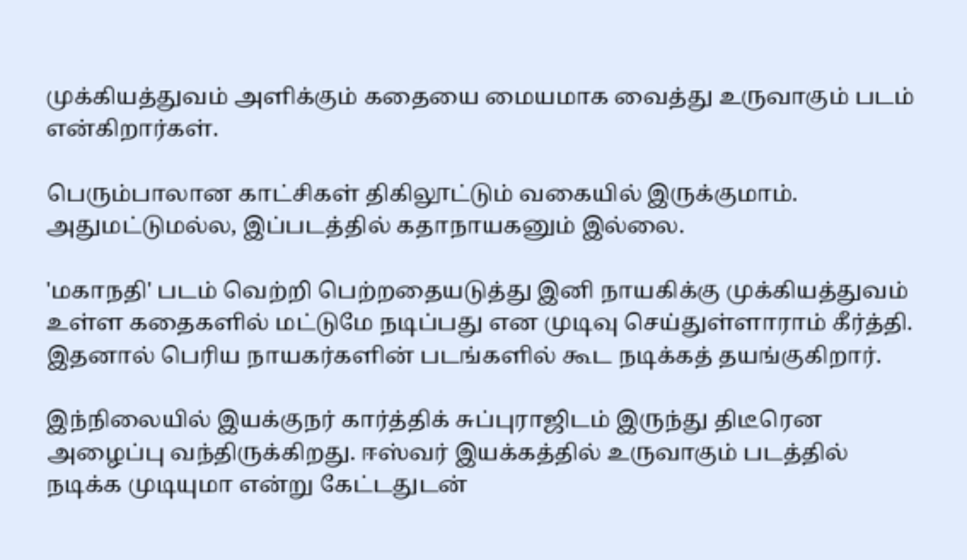முக்கியத்துவம் அளிக்கும் கதையை மையமாக வைத்து உருவாகும் படம் என்கிறார்கள்.

பெரும்பாலான காட்சிகள் திகிலூட்டும் வகையில் இருக்குமாம். அதுமட்டுமல்ல, இப்படத்தில் கதாநாயகனும் இல்லை.

'மகாநதி' படம் வெற்றி பெற்றதையடுத்து இனி நாயகிக்கு முக்கியத்துவம் உள்ள கதைகளில் மட்டுமே நடிப்பது என முடிவு செய்துள்ளாராம் கீர்த்தி. இதனால் பெரிய நாயகர்களின் படங்களில் கூட நடிக்கத் தயங்குகிறார்.

இந்நிலையில் இயக்குநர் கார்த்திக் சுப்புராஜிடம் இருந்து திடீரென அழைப்பு வந்திருக்கிறது. ஈஸ்வர் இயக்கத்தில் உருவாகும் படத்தில் நடிக்க முடியுமா என்று கேட்டதுடன்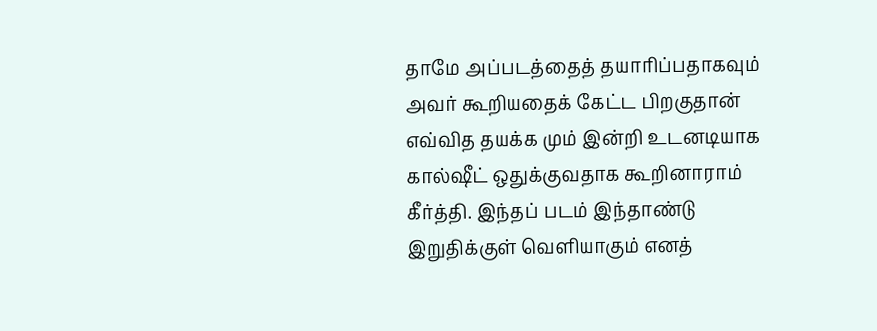தாமே அப்படத்தைத் தயாரிப்பதாகவும் அவர் கூறியதைக் கேட்ட பிறகுதான் எவ்வித தயக்க மும் இன்றி உடனடியாக கால்‌ஷீட் ஒதுக்குவதாக கூறினாராம் கீர்த்தி. இந்தப் படம் இந்தாண்டு இறுதிக்குள் வெளியாகும் எனத்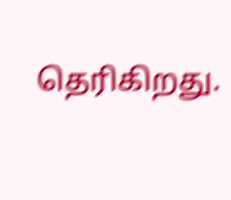தெரிகிறது.